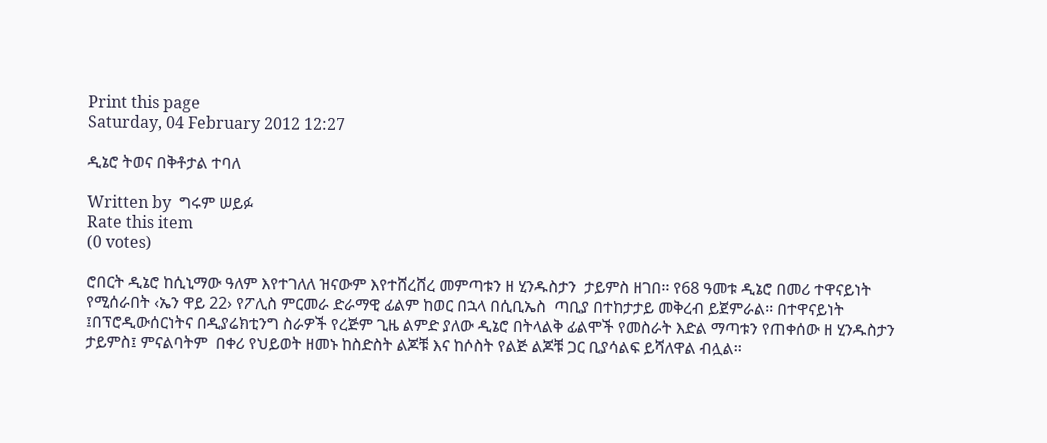Print this page
Saturday, 04 February 2012 12:27

ዲኔሮ ትወና በቅቶታል ተባለ

Written by  ግሩም ሠይፉ
Rate this item
(0 votes)

ሮበርት ዲኔሮ ከሲኒማው ዓለም እየተገለለ ዝናውም እየተሸረሸረ መምጣቱን ዘ ሂንዱስታን  ታይምስ ዘገበ፡፡ የ68 ዓመቱ ዲኔሮ በመሪ ተዋናይነት የሚሰራበት ‹ኤን ዋይ 22› የፖሊስ ምርመራ ድራማዊ ፊልም ከወር በኋላ በሲቢኤስ  ጣቢያ በተከታታይ መቅረብ ይጀምራል፡፡ በተዋናይነት ፤በፕሮዲውሰርነትና በዲያሬክቲንግ ስራዎች የረጅም ጊዜ ልምድ ያለው ዲኔሮ በትላልቅ ፊልሞች የመስራት እድል ማጣቱን የጠቀሰው ዘ ሂንዱስታን ታይምስ፤ ምናልባትም  በቀሪ የህይወት ዘመኑ ከስድስት ልጆቹ እና ከሶስት የልጅ ልጆቹ ጋር ቢያሳልፍ ይሻለዋል ብሏል፡፡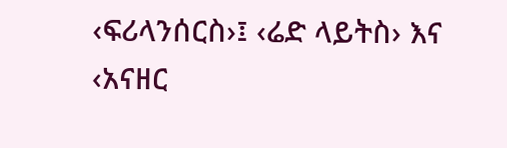‹ፍሪላንሰርስ›፤ ‹ሬድ ላይትስ› እና ‹አናዘር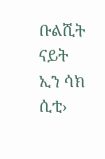ቡልሺት ናይት ኢን ሳክ ሲቲ›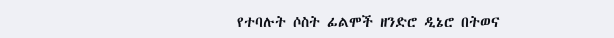የተባሉት ሶስት ፊልሞች ዘንድሮ ዲኔሮ በትወና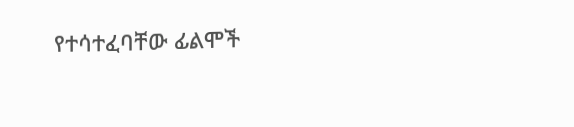የተሳተፈባቸው ፊልሞች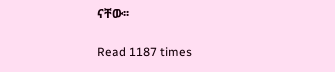ናቸው፡፡

Read 1187 times